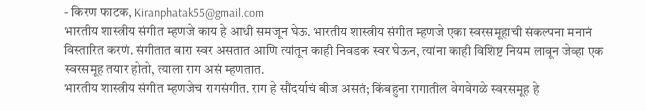- किरण फाटक, Kiranphatak55@gmail.com
भारतीय शास्त्रीय संगीत म्हणजे काय हे आधी समजून घेऊ. भारतीय शास्त्रीय संगीत म्हणजे एका स्वरसमूहाची संकल्पना मनानं विस्तारित करणं. संगीतात बारा स्वर असतात आणि त्यांतून काही निवडक स्वर घेऊन, त्यांना काही विशिष्ट नियम लावून जेव्हा एक स्वरसमूह तयार होतो, त्याला राग असं म्हणतात.
भारतीय शास्त्रीय संगीत म्हणजेच रागसंगीत. राग हे सौंदर्याचं बीज असतं; किंबहुना रागातील वेगवेगळे स्वरसमूह हे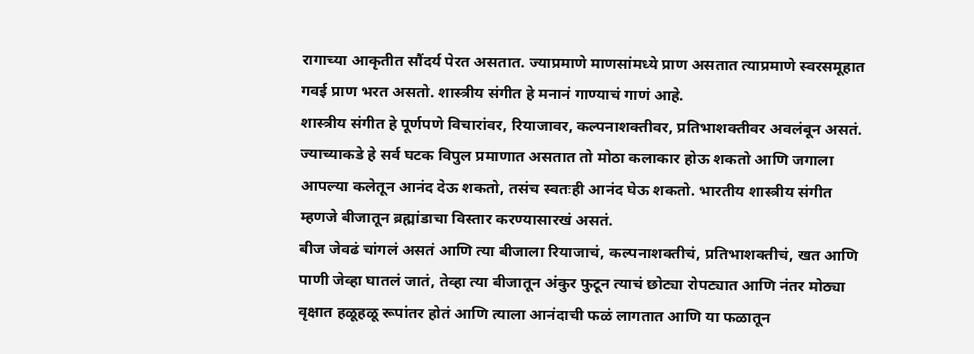रागाच्या आकृतीत सौंदर्य पेरत असतात. ज्याप्रमाणे माणसांमध्ये प्राण असतात त्याप्रमाणे स्वरसमूहात गवई प्राण भरत असतो. शास्त्रीय संगीत हे मनानं गाण्याचं गाणं आहे.
शास्त्रीय संगीत हे पूर्णपणे विचारांवर, रियाजावर, कल्पनाशक्तीवर, प्रतिभाशक्तीवर अवलंबून असतं. ज्याच्याकडे हे सर्व घटक विपुल प्रमाणात असतात तो मोठा कलाकार होऊ शकतो आणि जगाला आपल्या कलेतून आनंद देऊ शकतो, तसंच स्वतःही आनंद घेऊ शकतो. भारतीय शास्त्रीय संगीत म्हणजे बीजातून ब्रह्मांडाचा विस्तार करण्यासारखं असतं.
बीज जेवढं चांगलं असतं आणि त्या बीजाला रियाजाचं, कल्पनाशक्तीचं, प्रतिभाशक्तीचं, खत आणि पाणी जेव्हा घातलं जातं, तेव्हा त्या बीजातून अंकुर फुटून त्याचं छोट्या रोपट्यात आणि नंतर मोठ्या वृक्षात हळूहळू रूपांतर होतं आणि त्याला आनंदाची फळं लागतात आणि या फळातून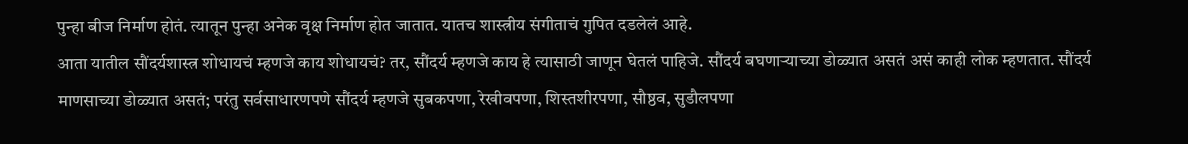पुन्हा बीज निर्माण होतं. त्यातून पुन्हा अनेक वृक्ष निर्माण होत जातात. यातच शास्त्रीय संगीताचं गुपित दडलेलं आहे.
आता यातील सौंदर्यशास्त्र शोधायचं म्हणजे काय शोधायचं? तर, सौंदर्य म्हणजे काय हे त्यासाठी जाणून घेतलं पाहिजे. सौंदर्य बघणाऱ्याच्या डोळ्यात असतं असं काही लोक म्हणतात. सौंदर्य माणसाच्या डोळ्यात असतं; परंतु सर्वसाधारणपणे सौंदर्य म्हणजे सुबकपणा, रेखीवपणा, शिस्तशीरपणा, सौष्ठव, सुडौलपणा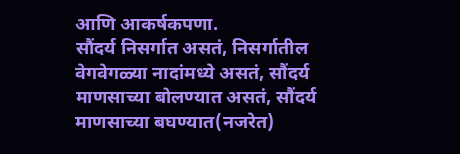आणि आकर्षकपणा.
सौंदर्य निसर्गात असतं, निसर्गातील वेगवेगळ्या नादांमध्ये असतं, सौंदर्य माणसाच्या बोलण्यात असतं, सौंदर्य माणसाच्या बघण्यात(नजरेत)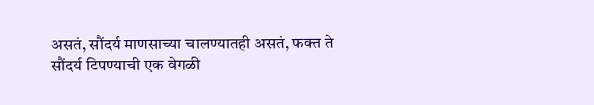असतं, सौंदर्य माणसाच्या चालण्यातही असतं, फक्त ते सौंदर्य टिपण्याची एक वेगळी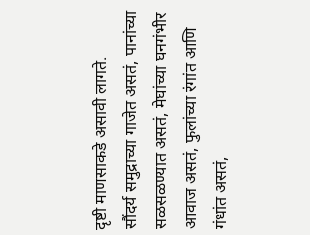दृष्टी माणसाकडे असावी लागते.
सौंदर्य समुद्राच्या गाजेत असतं, पानांच्या सळसळण्यात असतं, मेघांच्या घनगंभीर आवाज असतं, फुलांच्या रंगांत आणि गंधांत असतं,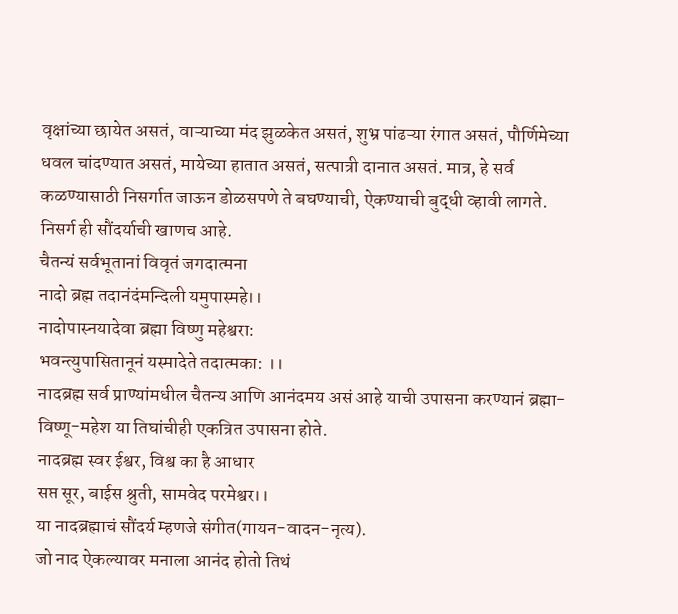वृक्षांच्या छायेत असतं, वाऱ्याच्या मंद झुळकेत असतं, शुभ्र पांढऱ्या रंगात असतं, पौर्णिमेच्या धवल चांदण्यात असतं, मायेच्या हातात असतं, सत्पात्री दानात असतं. मात्र, हे सर्व कळण्यासाठी निसर्गात जाऊन डोळसपणे ते बघण्याची, ऐकण्याची बुद्धी व्हावी लागते. निसर्ग ही सौंदर्याची खाणच आहे.
चैतन्यं सर्वभूतानां विवृतं जगदात्मना
नादो ब्रह्म तदानंदंमन्दिली यमुपास्महे।।
नादोपास्नयादेवा ब्रह्मा विष्णु महेश्वरा:
भवन्त्युपासितानूनं यस्मादेते तदात्मका: ।।
नादब्रह्म सर्व प्राण्यांमधील चैतन्य आणि आनंदमय असं आहे याची उपासना करण्यानं ब्रह्मा-विष्णू-महेश या तिघांचीही एकत्रित उपासना होते.
नादब्रह्म स्वर ईश्वर, विश्व का है आधार
सप्त सूर, बाईस श्रुती, सामवेद परमेश्वर।।
या नादब्रह्माचं सौंदर्य म्हणजे संगीत(गायन-वादन-नृत्य).
जो नाद ऐकल्यावर मनाला आनंद होतो तिथं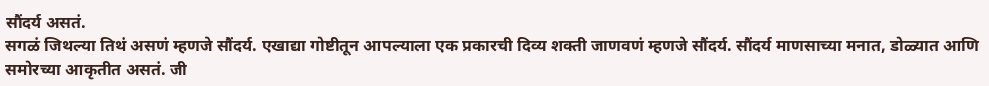सौंदर्य असतं.
सगळं जिथल्या तिथं असणं म्हणजे सौंदर्य. एखाद्या गोष्टीतून आपल्याला एक प्रकारची दिव्य शक्ती जाणवणं म्हणजे सौंदर्य. सौंदर्य माणसाच्या मनात, डोळ्यात आणि समोरच्या आकृतीत असतं. जी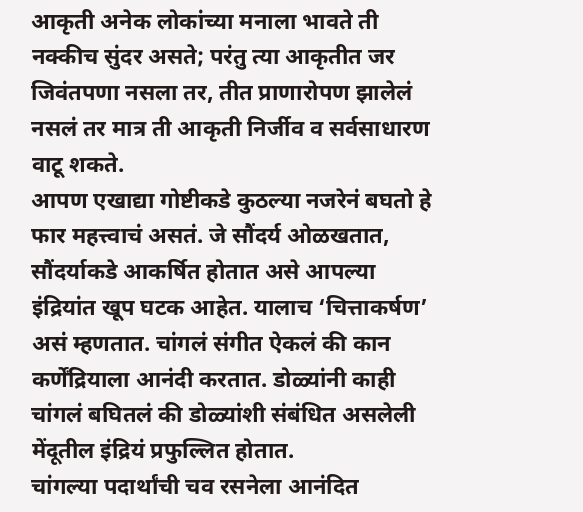आकृती अनेक लोकांच्या मनाला भावते ती नक्कीच सुंदर असते; परंतु त्या आकृतीत जर जिवंतपणा नसला तर, तीत प्राणारोपण झालेलं नसलं तर मात्र ती आकृती निर्जीव व सर्वसाधारण वाटू शकते.
आपण एखाद्या गोष्टीकडे कुठल्या नजरेनं बघतो हे फार महत्त्वाचं असतं. जे सौंदर्य ओळखतात, सौंदर्याकडे आकर्षित होतात असे आपल्या इंद्रियांत खूप घटक आहेत. यालाच ‘चित्ताकर्षण’ असं म्हणतात. चांगलं संगीत ऐकलं की कान कर्णेंद्रियाला आनंदी करतात. डोळ्यांनी काही चांगलं बघितलं की डोळ्यांशी संबंधित असलेली मेंदूतील इंद्रियं प्रफुल्लित होतात.
चांगल्या पदार्थांची चव रसनेला आनंदित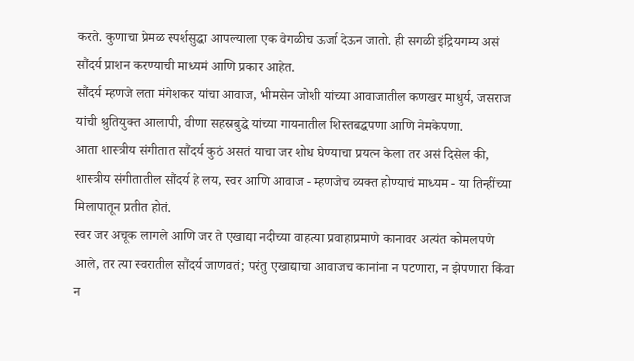करते. कुणाचा प्रेमळ स्पर्शसुद्धा आपल्याला एक वेगळीच ऊर्जा देऊन जातो. ही सगळी इंद्रियगम्य असं सौंदर्य प्राशन करण्याची माध्यमं आणि प्रकार आहेत.
सौंदर्य म्हणजे लता मंगेशकर यांचा आवाज, भीमसेन जोशी यांच्या आवाजातील कणखर माधुर्य, जसराज यांची श्रुतियुक्त आलापी, वीणा सहस्रबुद्धे यांच्या गायनातील शिस्तबद्धपणा आणि नेमकेपणा.
आता शास्त्रीय संगीतात सौंदर्य कुठं असतं याचा जर शोध घेण्याचा प्रयत्न केला तर असं दिसेल की, शास्त्रीय संगीतातील सौंदर्य हे लय, स्वर आणि आवाज - म्हणजेच व्यक्त होण्याचं माध्यम - या तिन्हींच्या मिलापातून प्रतीत होतं.
स्वर जर अचूक लागले आणि जर ते एखाद्या नदीच्या वाहत्या प्रवाहाप्रमाणे कानावर अत्यंत कोमलपणे आले, तर त्या स्वरातील सौंदर्य जाणवतं; परंतु एखाद्याचा आवाजच कानांना न पटणारा, न झेपणारा किंवा न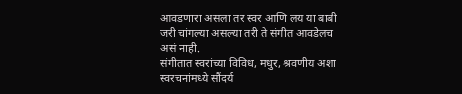आवडणारा असला तर स्वर आणि लय या बाबी जरी चांगल्या असल्या तरी ते संगीत आवडेलच असं नाही.
संगीतात स्वरांच्या विविध, मधुर, श्रवणीय अशा स्वरचनांमध्ये सौंदर्य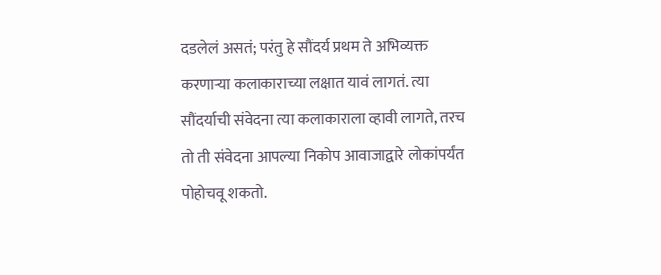दडलेलं असतं; परंतु हे सौंदर्य प्रथम ते अभिव्यक्त करणाऱ्या कलाकाराच्या लक्षात यावं लागतं. त्या सौंदर्याची संवेदना त्या कलाकाराला व्हावी लागते, तरच तो ती संवेदना आपल्या निकोप आवाजाद्वारे लोकांपर्यंत पोहोचवू शकतो.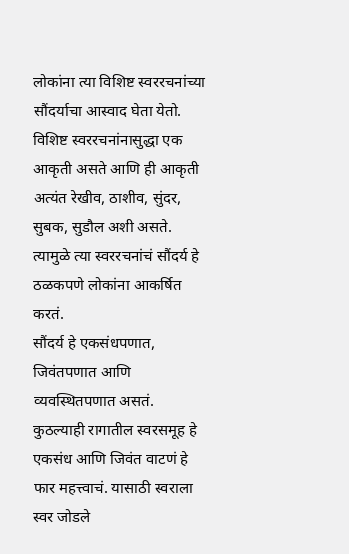लोकांना त्या विशिष्ट स्वररचनांच्या सौंदर्याचा आस्वाद घेता येतो. विशिष्ट स्वररचनांनासुद्धा एक आकृती असते आणि ही आकृती अत्यंत रेखीव, ठाशीव, सुंदर, सुबक, सुडौल अशी असते. त्यामुळे त्या स्वररचनांचं सौंदर्य हे ठळकपणे लोकांना आकर्षित करतं.
सौंदर्य हे एकसंधपणात, जिवंतपणात आणि व्यवस्थितपणात असतं. कुठल्याही रागातील स्वरसमूह हे एकसंध आणि जिवंत वाटणं हे फार महत्त्वाचं. यासाठी स्वराला स्वर जोडले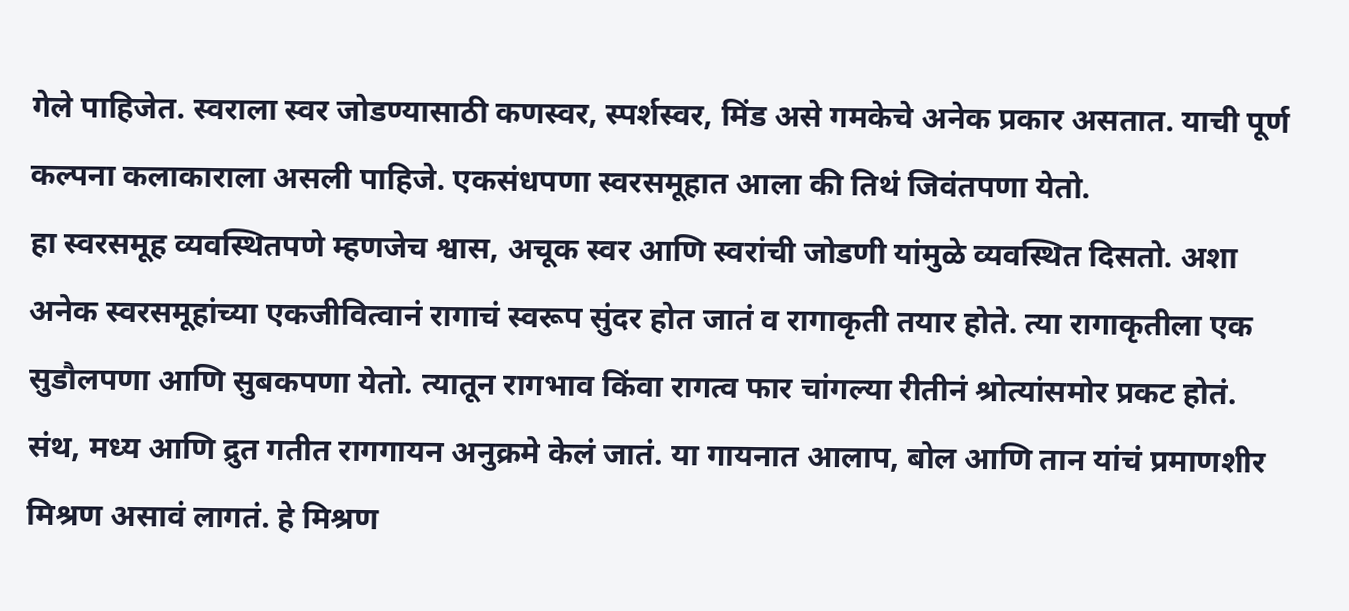गेले पाहिजेत. स्वराला स्वर जोडण्यासाठी कणस्वर, स्पर्शस्वर, मिंड असे गमकेचे अनेक प्रकार असतात. याची पूर्ण कल्पना कलाकाराला असली पाहिजे. एकसंधपणा स्वरसमूहात आला की तिथं जिवंतपणा येतो.
हा स्वरसमूह व्यवस्थितपणे म्हणजेच श्वास, अचूक स्वर आणि स्वरांची जोडणी यांमुळे व्यवस्थित दिसतो. अशा अनेक स्वरसमूहांच्या एकजीवित्वानं रागाचं स्वरूप सुंदर होत जातं व रागाकृती तयार होते. त्या रागाकृतीला एक सुडौलपणा आणि सुबकपणा येतो. त्यातून रागभाव किंवा रागत्व फार चांगल्या रीतीनं श्रोत्यांसमोर प्रकट होतं.
संथ, मध्य आणि द्रुत गतीत रागगायन अनुक्रमे केलं जातं. या गायनात आलाप, बोल आणि तान यांचं प्रमाणशीर मिश्रण असावं लागतं. हे मिश्रण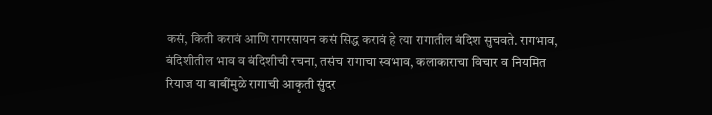कसं, किती करावं आणि रागरसायन कसं सिद्ध करावं हे त्या रागातील बंदिश सुचवते. रागभाव, बंदिशीतील भाव व बंदिशीची रचना, तसंच रागाचा स्वभाव, कलाकाराचा विचार व नियमित रियाज या बाबींमुळे रागाची आकृती सुंदर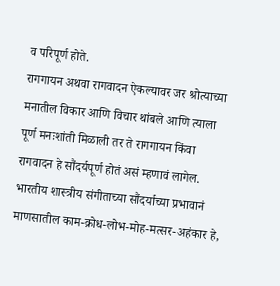व परिपूर्ण होते.
रागगायन अथवा रागवादन ऐकल्यावर जर श्रोत्याच्या मनातील विकार आणि विचार थांबले आणि त्याला पूर्ण मनःशांती मिळाली तर ते रागगायन किंवा रागवादन हे सौंदर्यपूर्ण होतं असं म्हणावं लागेल.
भारतीय शास्त्रीय संगीताच्या सौंदर्याच्या प्रभावानं माणसातील काम-क्रोध-लोभ-मोह-मत्सर-अहंकार हे,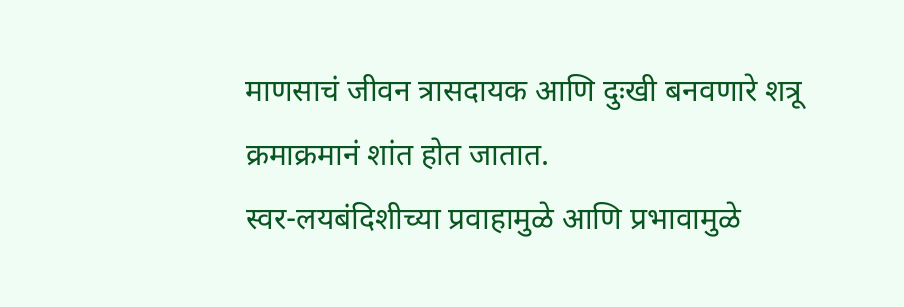माणसाचं जीवन त्रासदायक आणि दुःखी बनवणारे शत्रू क्रमाक्रमानं शांत होत जातात.
स्वर-लयबंदिशीच्या प्रवाहामुळे आणि प्रभावामुळे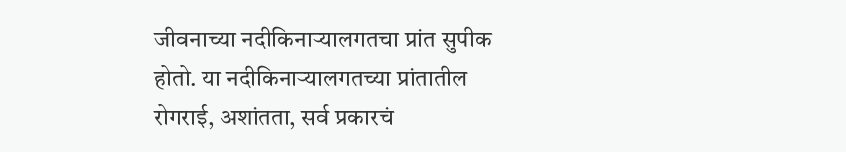जीवनाच्या नदीकिनाऱ्यालगतचा प्रांत सुपीक होतो. या नदीकिनाऱ्यालगतच्या प्रांतातील रोगराई, अशांतता, सर्व प्रकारचं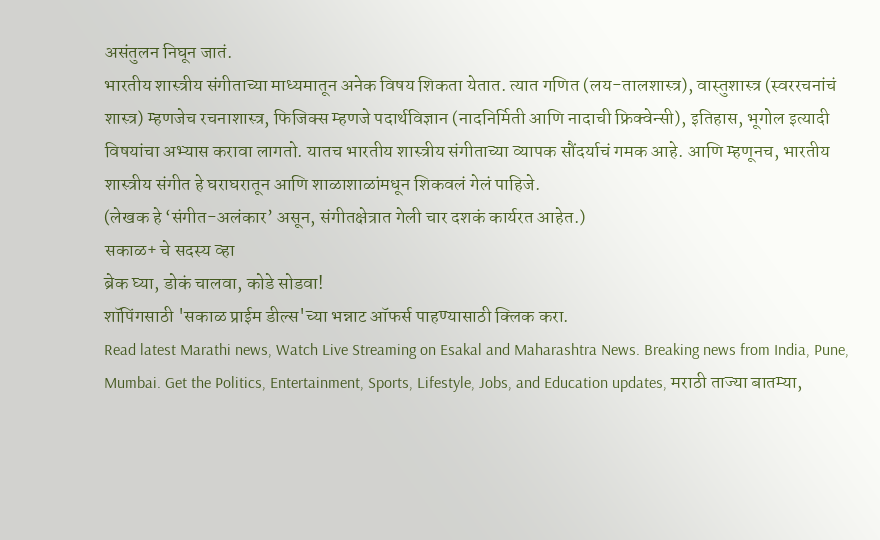असंतुलन निघून जातं.
भारतीय शास्त्रीय संगीताच्या माध्यमातून अनेक विषय शिकता येतात. त्यात गणित (लय-तालशास्त्र), वास्तुशास्त्र (स्वररचनांचं शास्त्र) म्हणजेच रचनाशास्त्र, फिजिक्स म्हणजे पदार्थविज्ञान (नादनिर्मिती आणि नादाची फ्रिक्वेन्सी), इतिहास, भूगोल इत्यादी विषयांचा अभ्यास करावा लागतो. यातच भारतीय शास्त्रीय संगीताच्या व्यापक सौंदर्याचं गमक आहे. आणि म्हणूनच, भारतीय शास्त्रीय संगीत हे घराघरातून आणि शाळाशाळांमधून शिकवलं गेलं पाहिजे.
(लेखक हे ‘संगीत-अलंकार’ असून, संगीतक्षेत्रात गेली चार दशकं कार्यरत आहेत.)
सकाळ+ चे सदस्य व्हा
ब्रेक घ्या, डोकं चालवा, कोडे सोडवा!
शॉपिंगसाठी 'सकाळ प्राईम डील्स'च्या भन्नाट ऑफर्स पाहण्यासाठी क्लिक करा.
Read latest Marathi news, Watch Live Streaming on Esakal and Maharashtra News. Breaking news from India, Pune, Mumbai. Get the Politics, Entertainment, Sports, Lifestyle, Jobs, and Education updates, मराठी ताज्या बातम्या,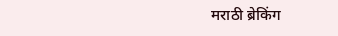मराठी ब्रेकिंग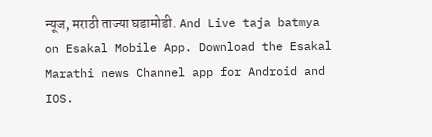न्यूज, मराठी ताज्या घडामोडी. And Live taja batmya on Esakal Mobile App. Download the Esakal Marathi news Channel app for Android and IOS.